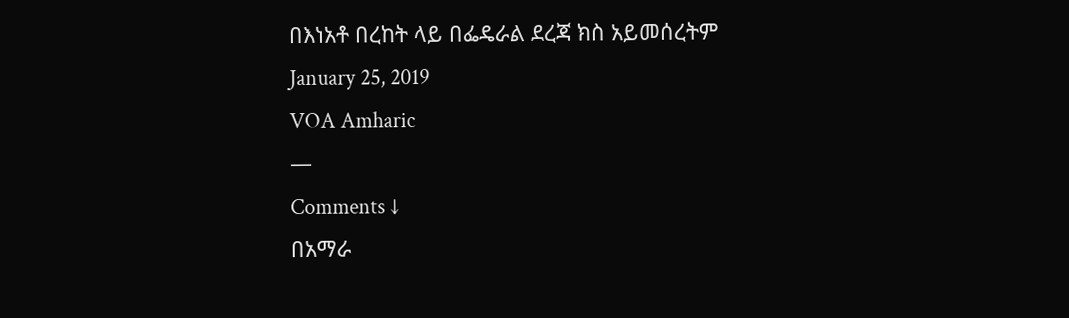በእነአቶ በረከት ላይ በፌዴራል ደረጃ ክስ አይመሰረትም
January 25, 2019
VOA Amharic
—
Comments ↓
በአማራ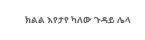ክልል እየታየ ካለው ጉዳይ ሌላ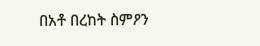በአቶ በረከት ስምዖን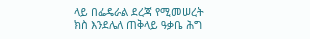ላይ በፌዴራል ደረጃ የሚመሠረት ክስ እንደሌለ ጠቅላይ ዓቃቤ ሕግ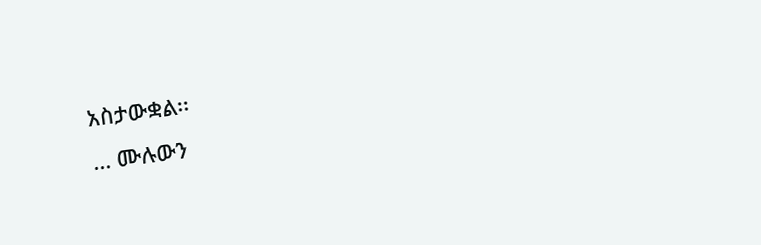አስታውቋል፡፡
... ሙሉውን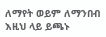ለማየት ወይም ለማንበብ እዚህ ላይ ይጫኑ